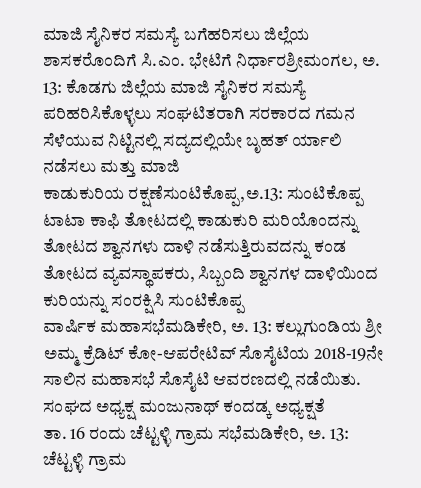ಮಾಜಿ ಸೈನಿಕರ ಸಮಸ್ಯೆ ಬಗೆಹರಿಸಲು ಜಿಲ್ಲೆಯ ಶಾಸಕರೊಂದಿಗೆ ಸಿ.ಎಂ. ಭೇಟಿಗೆ ನಿರ್ಧಾರಶ್ರೀಮಂಗಲ, ಅ. 13: ಕೊಡಗು ಜಿಲ್ಲೆಯ ಮಾಜಿ ಸೈನಿಕರ ಸಮಸ್ಯೆ ಪರಿಹರಿಸಿಕೊಳ್ಳಲು ಸಂಘಟಿತರಾಗಿ ಸರಕಾರದ ಗಮನ ಸೆಳೆಯುವ ನಿಟ್ಟಿನಲ್ಲಿ ಸದ್ಯದಲ್ಲಿಯೇ ಬೃಹತ್ ರ್ಯಾಲಿ ನಡೆಸಲು ಮತ್ತು ಮಾಜಿ
ಕಾಡುಕುರಿಯ ರಕ್ಷಣೆಸುಂಟಿಕೊಪ್ಪ,ಅ.13: ಸುಂಟಿಕೊಪ್ಪ ಟಾಟಾ ಕಾಫಿ ತೋಟದಲ್ಲಿ ಕಾಡುಕುರಿ ಮರಿಯೊಂದನ್ನು ತೋಟದ ಶ್ವಾನಗಳು ದಾಳಿ ನಡೆಸುತ್ತಿರುವದನ್ನು ಕಂಡ ತೋಟದ ವ್ಯವಸ್ಥಾಪಕರು, ಸಿಬ್ಬಂದಿ ಶ್ವಾನಗಳ ದಾಳಿಯಿಂದ ಕುರಿಯನ್ನು ಸಂರಕ್ಷಿಸಿ ಸುಂಟಿಕೊಪ್ಪ
ವಾರ್ಷಿಕ ಮಹಾಸಭೆಮಡಿಕೇರಿ, ಅ. 13: ಕಲ್ಲುಗುಂಡಿಯ ಶ್ರೀ ಅಮ್ಮ ಕ್ರೆಡಿಟ್ ಕೋ-ಆಪರೇಟಿವ್ ಸೊಸೈಟಿಯ 2018-19ನೇ ಸಾಲಿನ ಮಹಾಸಭೆ ಸೊಸೈಟಿ ಆವರಣದಲ್ಲಿ ನಡೆಯಿತು. ಸಂಘದ ಅಧ್ಯಕ್ಷ ಮಂಜುನಾಥ್ ಕಂದಡ್ಕ ಅಧ್ಯಕ್ಷತೆ
ತಾ. 16 ರಂದು ಚೆಟ್ಟಳ್ಳಿ ಗ್ರಾಮ ಸಭೆಮಡಿಕೇರಿ, ಅ. 13: ಚೆಟ್ಟಳ್ಳಿ ಗ್ರಾಮ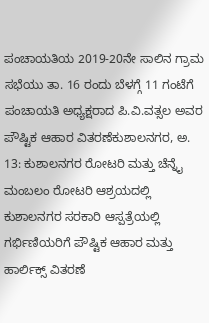ಪಂಚಾಯತಿಯ 2019-20ನೇ ಸಾಲಿನ ಗ್ರಾಮ ಸಭೆಯು ತಾ. 16 ರಂದು ಬೆಳಗ್ಗೆ 11 ಗಂಟೆಗೆ ಪಂಚಾಯತಿ ಅಧ್ಯಕ್ಷರಾದ ಪಿ.ವಿ.ವತ್ಸಲ ಅವರ
ಪೌಷ್ಟಿಕ ಆಹಾರ ವಿತರಣೆಕುಶಾಲನಗರ, ಅ. 13: ಕುಶಾಲನಗರ ರೋಟರಿ ಮತ್ತು ಚೆನ್ನೈ ಮಂಬಲಂ ರೋಟರಿ ಆಶ್ರಯದಲ್ಲಿ ಕುಶಾಲನಗರ ಸರಕಾರಿ ಆಸ್ಪತ್ರೆಯಲ್ಲಿ ಗರ್ಭಿಣಿಯರಿಗೆ ಪೌಷ್ಟಿಕ ಆಹಾರ ಮತ್ತು ಹಾರ್ಲಿಕ್ಸ್ ವಿತರಣೆ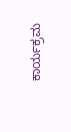ಕಾರ್ಯಕ್ರಮ